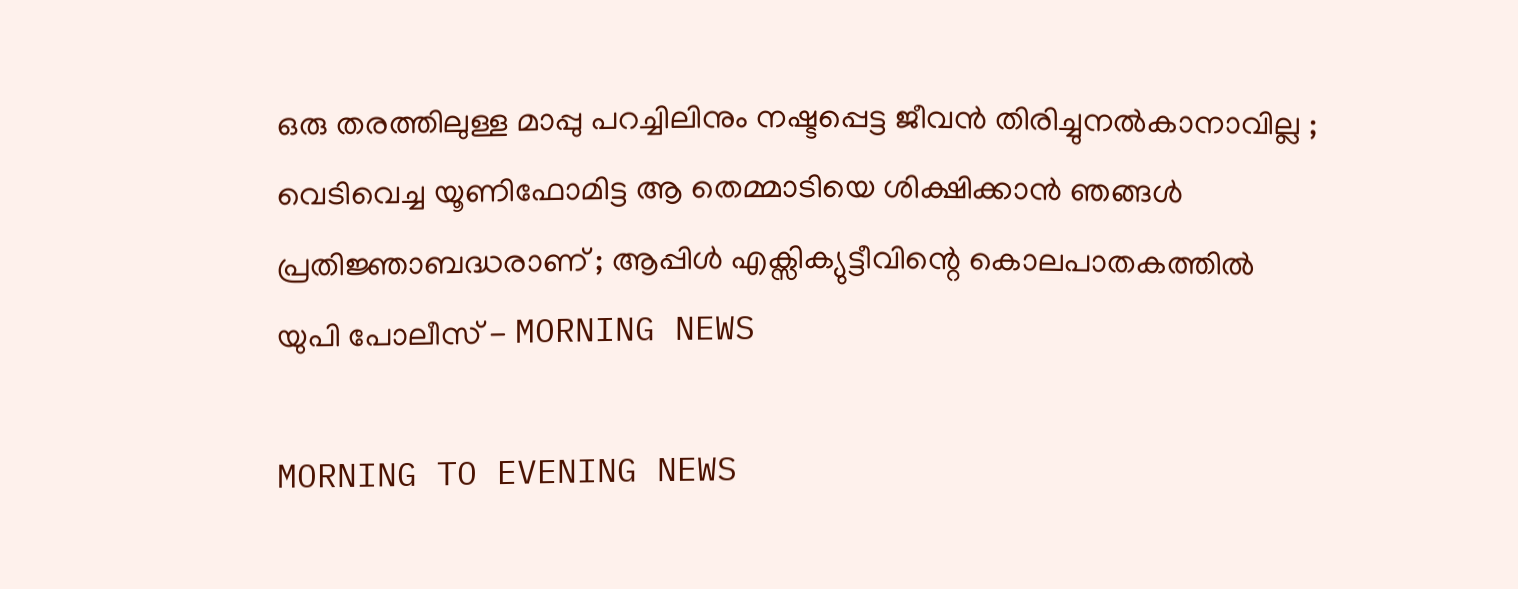ഒരു തരത്തിലുള്ള മാപ്പു പറച്ചിലിനും നഷ്ടപ്പെട്ട ജീവന്‍ തിരിച്ചുനല്‍കാനാവില്ല ; വെടിവെച്ച യൂണിഫോമിട്ട ആ തെമ്മാടിയെ ശിക്ഷിക്കാന്‍ ഞങ്ങള്‍ പ്രതിജ്ഞാബദ്ധരാണ് ; ആപ്പിള്‍ എക്സിക്യുട്ടീവിന്റെ കൊലപാതകത്തില്‍ യുപി പോലീസ് - MORNING NEWS

MORNING TO EVENING NEWS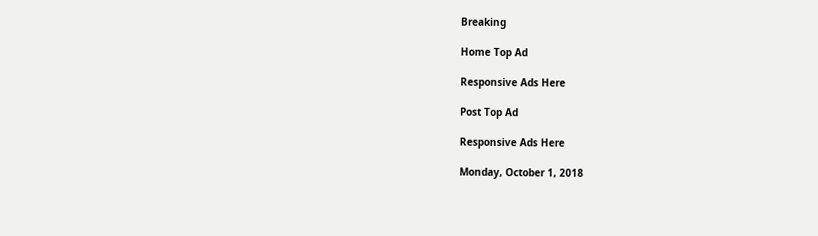Breaking

Home Top Ad

Responsive Ads Here

Post Top Ad

Responsive Ads Here

Monday, October 1, 2018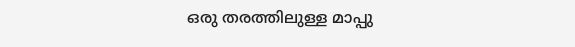ഒരു തരത്തിലുള്ള മാപ്പു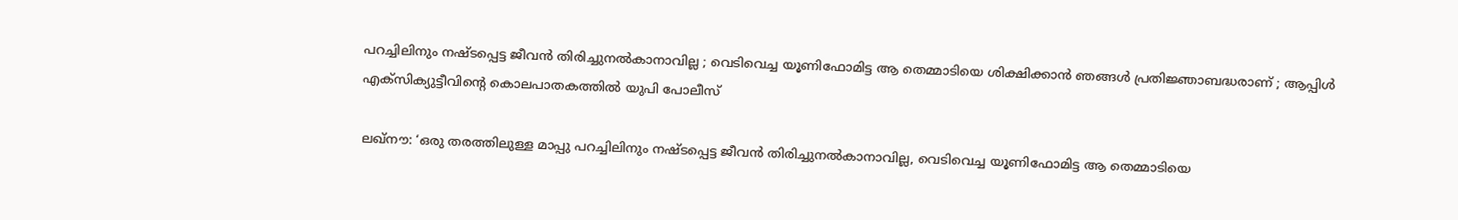പറച്ചിലിനും നഷ്ടപ്പെട്ട ജീവന്‍ തിരിച്ചുനല്‍കാനാവില്ല ; വെടിവെച്ച യൂണിഫോമിട്ട ആ തെമ്മാടിയെ ശിക്ഷിക്കാന്‍ ഞങ്ങള്‍ പ്രതിജ്ഞാബദ്ധരാണ് ; ആപ്പിള്‍ എക്സിക്യുട്ടീവിന്റെ കൊലപാതകത്തില്‍ യുപി പോലീസ്

ലഖ്‌നൗ: ‘ഒരു തരത്തിലുള്ള മാപ്പു പറച്ചിലിനും നഷ്ടപ്പെട്ട ജീവന്‍ തിരിച്ചുനല്‍കാനാവില്ല, വെടിവെച്ച യൂണിഫോമിട്ട ആ തെമ്മാടിയെ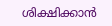ശിക്ഷിക്കാന്‍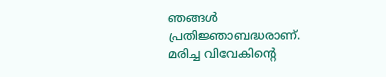ഞങ്ങള്‍ പ്രതിജ്ഞാബദ്ധരാണ്. മരിച്ച വിവേകിന്റെ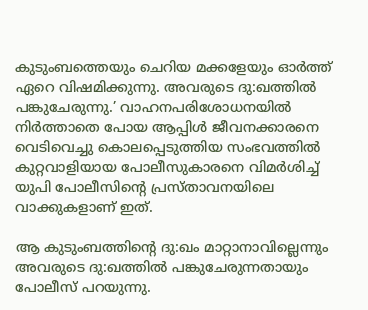കുടുംബത്തെയും ചെറിയ മക്കളേയും ഓര്‍ത്ത് ഏറെ വിഷമിക്കുന്നു. അവരുടെ ദു:ഖത്തില്‍ പങ്കുചേരുന്നു.’ വാഹനപരിശോധനയില്‍ നിര്‍ത്താതെ പോയ ആപ്പിള്‍ ജീവനക്കാരനെ വെടിവെച്ചു കൊലപ്പെടുത്തിയ സംഭവത്തില്‍ കുറ്റവാളിയായ പോലീസുകാരനെ വിമര്‍ശിച്ച് യുപി പോലീസിന്റെ പ്രസ്താവനയിലെ വാക്കുകളാണ് ഇത്.

ആ കുടുംബത്തിന്റെ ദു:ഖം മാറ്റാനാവില്ലെന്നും അവരുടെ ദു:ഖത്തില്‍ പങ്കുചേരുന്നതായും പോലീസ് പറയുന്നു.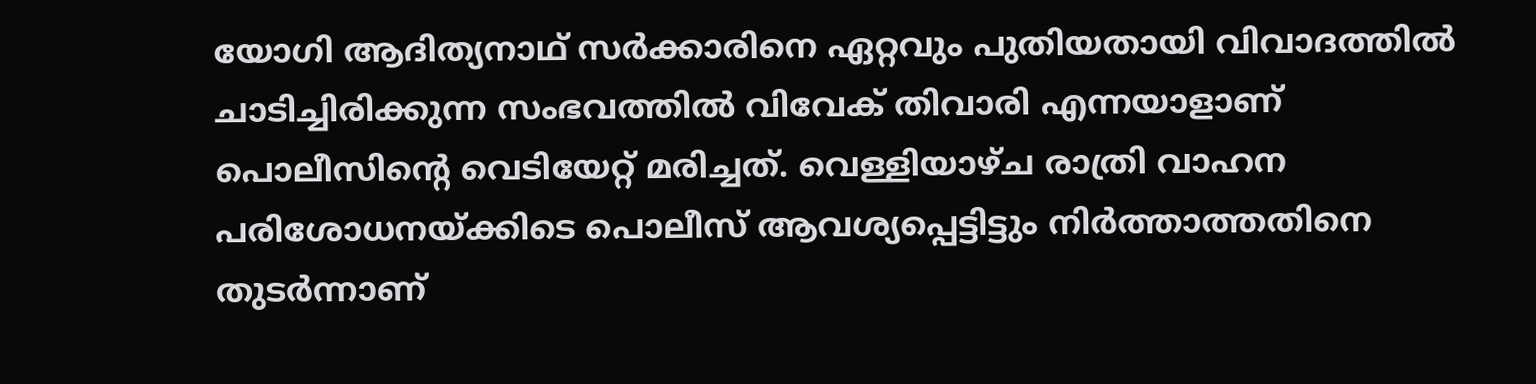യോഗി ആദിത്യനാഥ് സര്‍ക്കാരിനെ ഏറ്റവും പുതിയതായി വിവാദത്തില്‍ ചാടിച്ചിരിക്കുന്ന സംഭവത്തില്‍ വിവേക് തിവാരി എന്നയാളാണ് പൊലീസിന്റെ വെടിയേറ്റ് മരിച്ചത്. വെള്ളിയാഴ്ച രാത്രി വാഹന പരിശോധനയ്ക്കിടെ പൊലീസ് ആവശ്യപ്പെട്ടിട്ടും നിര്‍ത്താത്തതിനെ തുടര്‍ന്നാണ്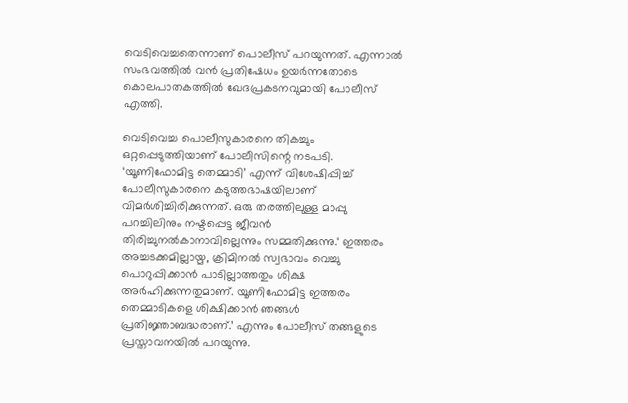വെടിവെച്ചതെന്നാണ് പൊലീസ് പറയുന്നത്. എന്നാല്‍ സംഭവത്തില്‍ വന്‍ പ്രതിഷേധം ഉയര്‍ന്നതോടെ കൊലപാതകത്തില്‍ ഖേദപ്രകടനവുമായി പോലീസ് എത്തി.

വെടിവെച്ച പൊലീസുകാരനെ തികച്ചും ഒറ്റപ്പെടുത്തിയാണ് പോലീസിന്റെ നടപടി. ‘യൂണിഫോമിട്ട തെമ്മാടി’ എന്ന് വിശേഷിപ്പിച്ച് പോലീസുകാരനെ കടുത്തഭാഷയിലാണ് വിമര്‍ശിച്ചിരിക്കുന്നത്. ഒരു തരത്തിലുള്ള മാപ്പു പറച്ചിലിനും നഷ്ടപ്പെട്ട ജീവന്‍ തിരിച്ചുനല്‍കാനാവില്ലെന്നും സമ്മതിക്കുന്നു.‘ ഇത്തരം അച്ചടക്കമില്ലായ്മ, ക്രിമിനല്‍ സ്വഭാവം വെച്ചു പൊറുപ്പിക്കാന്‍ പാടില്ലാത്തതും ശിക്ഷ അര്‍ഹിക്കുന്നതുമാണ്. യൂണിഫോമിട്ട ഇത്തരം തെമ്മാടികളെ ശിക്ഷിക്കാന്‍ ഞങ്ങള്‍ പ്രതിജ്ഞാബദ്ധരാണ്.’ എന്നും പോലീസ് തങ്ങളുടെ പ്രസ്താവനയില്‍ പറയുന്നു.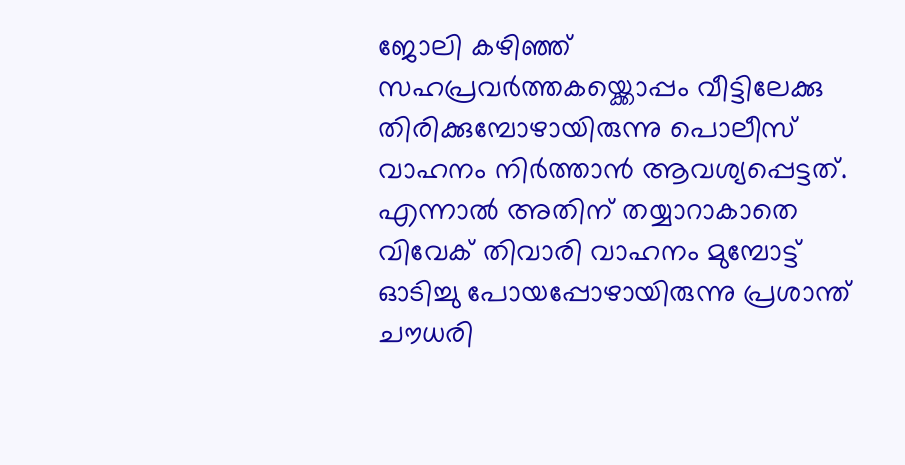ജോലി കഴിഞ്ഞ് സഹപ്രവര്‍ത്തകയ്ക്കൊപ്പം വീട്ടിലേക്കു തിരിക്കുമ്പോഴായിരുന്നു പൊലീസ് വാഹനം നിര്‍ത്താന്‍ ആവശ്യപ്പെട്ടത്. എന്നാല്‍ അതിന് തയ്യാറാകാതെ വിവേക് തിവാരി വാഹനം മുമ്പോട്ട് ഓടിച്ചു പോയപ്പോഴായിരുന്നു പ്രശാന്ത് ചൗധരി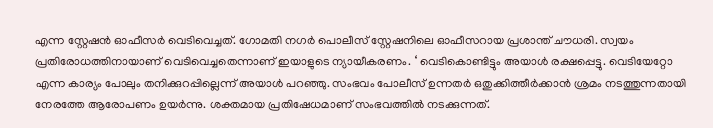എന്ന സ്റ്റേഷന്‍ ഓഫീസര്‍ വെടിവെച്ചത്. ഗോമതി നഗര്‍ പൊലീസ് സ്റ്റേഷനിലെ ഓഫീസറായ പ്രശാന്ത് ചൗധരി. സ്വയം പ്രതിരോധത്തിനായാണ് വെടിവെച്ചതെന്നാണ് ഇയാളുടെ ന്യായീകരണം. ‘ വെടികൊണ്ടിട്ടും അയാള്‍ രക്ഷപ്പെട്ടു. വെടിയേറ്റോ എന്ന കാര്യം പോലും തനിക്കുറപ്പില്ലെന്ന് അയാള്‍ പറഞ്ഞു. സംഭവം പോലീസ് ഉന്നതര്‍ ഒതുക്കിത്തീര്‍ക്കാന്‍ ശ്രമം നടത്തുന്നതായി നേരത്തേ ആരോപണം ഉയര്‍ന്നു. ശക്തമായ പ്രതിഷേധമാണ് സംഭവത്തില്‍ നടക്കുന്നത്.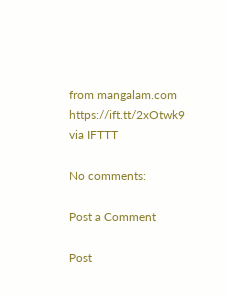from mangalam.com https://ift.tt/2xOtwk9
via IFTTT

No comments:

Post a Comment

Post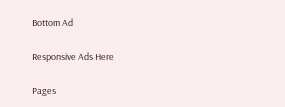Bottom Ad

Responsive Ads Here

Pages